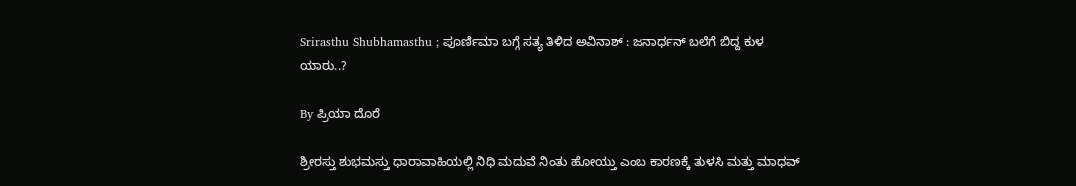Srirasthu Shubhamasthu ; ಪೂರ್ಣಿಮಾ ಬಗ್ಗೆ ಸತ್ಯ ತಿಳಿದ ಅವಿನಾಶ್ : ಜನಾರ್ಧನ್ ಬಲೆಗೆ ಬಿದ್ದ ಕುಳ ಯಾರು..?

By ಪ್ರಿಯಾ ದೊರೆ

ಶ್ರೀರಸ್ತು ಶುಭಮಸ್ತು ಧಾರಾವಾಹಿಯಲ್ಲಿ ನಿಧಿ ಮದುವೆ ನಿಂತು ಹೋಯ್ತು ಎಂಬ ಕಾರಣಕ್ಕೆ ತುಳಸಿ ಮತ್ತು ಮಾಧವ್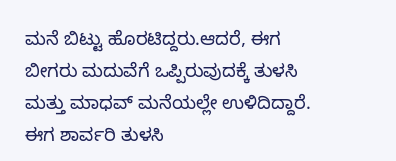ಮನೆ ಬಿಟ್ಟು ಹೊರಟಿದ್ದರು.ಆದರೆ, ಈಗ ಬೀಗರು ಮದುವೆಗೆ ಒಪ್ಪಿರುವುದಕ್ಕೆ ತುಳಸಿ ಮತ್ತು ಮಾಧವ್ ಮನೆಯಲ್ಲೇ ಉಳಿದಿದ್ದಾರೆ. ಈಗ ಶಾರ್ವರಿ ತುಳಸಿ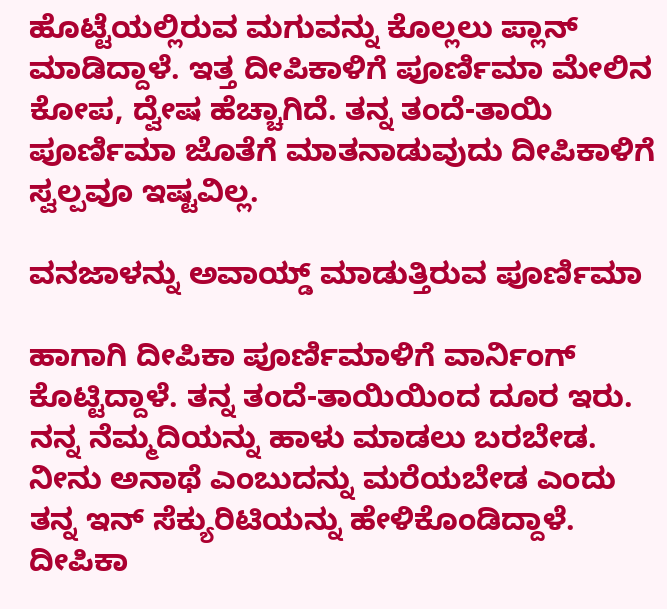ಹೊಟ್ಟೆಯಲ್ಲಿರುವ ಮಗುವನ್ನು ಕೊಲ್ಲಲು ಪ್ಲಾನ್ ಮಾಡಿದ್ದಾಳೆ. ಇತ್ತ ದೀಪಿಕಾಳಿಗೆ ಪೂರ್ಣಿಮಾ ಮೇಲಿನ ಕೋಪ, ದ್ವೇಷ ಹೆಚ್ಚಾಗಿದೆ. ತನ್ನ ತಂದೆ-ತಾಯಿ ಪೂರ್ಣಿಮಾ ಜೊತೆಗೆ ಮಾತನಾಡುವುದು ದೀಪಿಕಾಳಿಗೆ ಸ್ವಲ್ಪವೂ ಇಷ್ಟವಿಲ್ಲ.

ವನಜಾಳನ್ನು ಅವಾಯ್ಡ್ ಮಾಡುತ್ತಿರುವ ಪೂರ್ಣಿಮಾ

ಹಾಗಾಗಿ ದೀಪಿಕಾ ಪೂರ್ಣಿಮಾಳಿಗೆ ವಾರ್ನಿಂಗ್ ಕೊಟ್ಟಿದ್ದಾಳೆ. ತನ್ನ ತಂದೆ-ತಾಯಿಯಿಂದ ದೂರ ಇರು. ನನ್ನ ನೆಮ್ಮದಿಯನ್ನು ಹಾಳು ಮಾಡಲು ಬರಬೇಡ. ನೀನು ಅನಾಥೆ ಎಂಬುದನ್ನು ಮರೆಯಬೇಡ ಎಂದು ತನ್ನ ಇನ್ ಸೆಕ್ಯುರಿಟಿಯನ್ನು ಹೇಳಿಕೊಂಡಿದ್ದಾಳೆ. ದೀಪಿಕಾ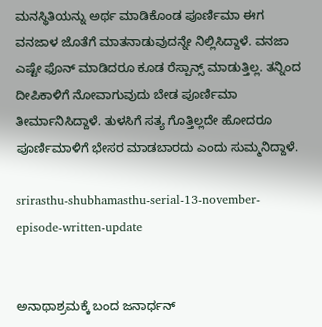ಮನಸ್ಥಿತಿಯನ್ನು ಅರ್ಥ ಮಾಡಿಕೊಂಡ ಪೂರ್ಣಿಮಾ ಈಗ ವನಜಾಳ ಜೊತೆಗೆ ಮಾತನಾಡುವುದನ್ನೇ ನಿಲ್ಲಿಸಿದ್ದಾಳೆ. ವನಜಾ ಎಷ್ಟೇ ಫೊನ್ ಮಾಡಿದರೂ ಕೂಡ ರೆಸ್ಪಾನ್ಸ್ ಮಾಡುತ್ತಿಲ್ಲ. ತನ್ನಿಂದ ದೀಪಿಕಾಳಿಗೆ ನೋವಾಗುವುದು ಬೇಡ ಪೂರ್ಣಿಮಾ ತೀರ್ಮಾನಿಸಿದ್ದಾಳೆ. ತುಳಸಿಗೆ ಸತ್ಯ ಗೊತ್ತಿಲ್ಲದೇ ಹೋದರೂ ಪೂರ್ಣಿಮಾಳಿಗೆ ಭೇಸರ ಮಾಡಬಾರದು ಎಂದು ಸುಮ್ಮನಿದ್ದಾಳೆ.

srirasthu-shubhamasthu-serial-13-november-episode-written-update


ಅನಾಥಾಶ್ರಮಕ್ಕೆ ಬಂದ ಜನಾರ್ಧನ್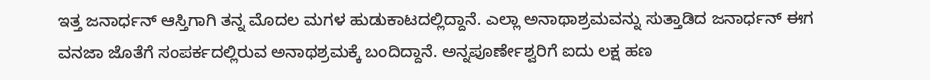ಇತ್ತ ಜನಾರ್ಧನ್ ಆಸ್ತಿಗಾಗಿ ತನ್ನ ಮೊದಲ ಮಗಳ ಹುಡುಕಾಟದಲ್ಲಿದ್ದಾನೆ. ಎಲ್ಲಾ ಅನಾಥಾಶ್ರಮವನ್ನು ಸುತ್ತಾಡಿದ ಜನಾರ್ಧನ್ ಈಗ ವನಜಾ ಜೊತೆಗೆ ಸಂಪರ್ಕದಲ್ಲಿರುವ ಅನಾಥಶ್ರಮಕ್ಕೆ ಬಂದಿದ್ದಾನೆ. ಅನ್ನಪೂರ್ಣೇಶ್ವರಿಗೆ ಐದು ಲಕ್ಷ ಹಣ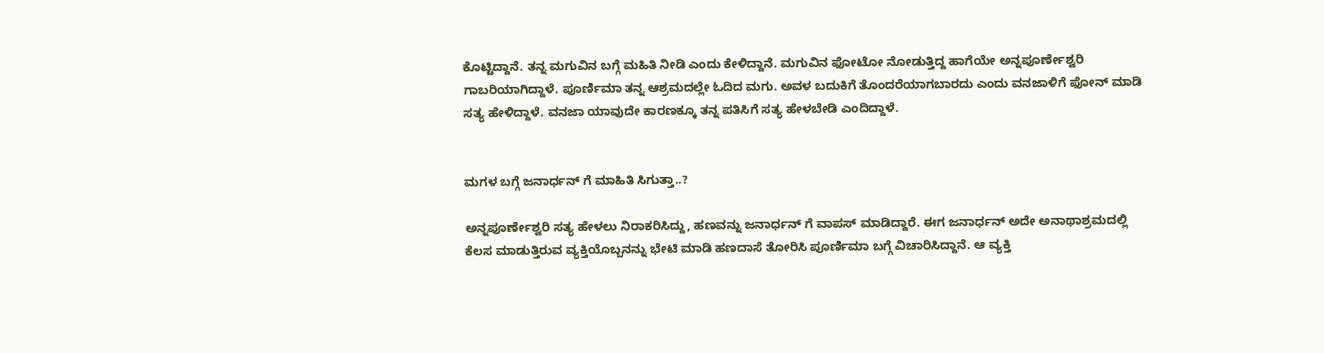ಕೊಟ್ಟಿದ್ದಾನೆ. ತನ್ನ ಮಗುವಿನ ಬಗ್ಗೆ ಮಹಿತಿ ನೀಡಿ ಎಂದು ಕೇಳಿದ್ದಾನೆ. ಮಗುವಿನ ಫೋಟೋ ನೋಡುತ್ತಿದ್ದ ಹಾಗೆಯೇ ಅನ್ನಪೂರ್ಣೇಶ್ವರಿ ಗಾಬರಿಯಾಗಿದ್ದಾಳೆ. ಪೂರ್ಣಿಮಾ ತನ್ನ ಆಶ್ರಮದಲ್ಲೇ ಓದಿದ ಮಗು. ಅವಳ ಬದುಕಿಗೆ ತೊಂದರೆಯಾಗಬಾರದು ಎಂದು ವನಜಾಳಿಗೆ ಫೋನ್ ಮಾಡಿ ಸತ್ಯ ಹೇಳಿದ್ದಾಳೆ. ವನಜಾ ಯಾವುದೇ ಕಾರಣಕ್ಕೂ ತನ್ನ ಪತಿಸಿಗೆ ಸತ್ಯ ಹೇಳಬೇಡಿ ಎಂದಿದ್ದಾಳೆ.


ಮಗಳ ಬಗ್ಗೆ ಜನಾರ್ಧನ್ ಗೆ ಮಾಹಿತಿ ಸಿಗುತ್ತಾ..?

ಅನ್ನಪೂರ್ಣೇಶ್ವರಿ ಸತ್ಯ ಹೇಳಲು ನಿರಾಕರಿಸಿದ್ದು, ಹಣವನ್ನು ಜನಾರ್ಧನ್ ಗೆ ವಾಪಸ್ ಮಾಡಿದ್ದಾರೆ. ಈಗ ಜನಾರ್ಧನ್ ಅದೇ ಅನಾಥಾಶ್ರಮದಲ್ಲಿ ಕೆಲಸ ಮಾಡುತ್ತಿರುವ ವ್ಯಕ್ತಿಯೊಬ್ಬನನ್ನು ಭೇಟಿ ಮಾಡಿ ಹಣದಾಸೆ ತೋರಿಸಿ ಪೂರ್ಣಿಮಾ ಬಗ್ಗೆ ವಿಚಾರಿಸಿದ್ದಾನೆ. ಆ ವ್ಯಕ್ತಿ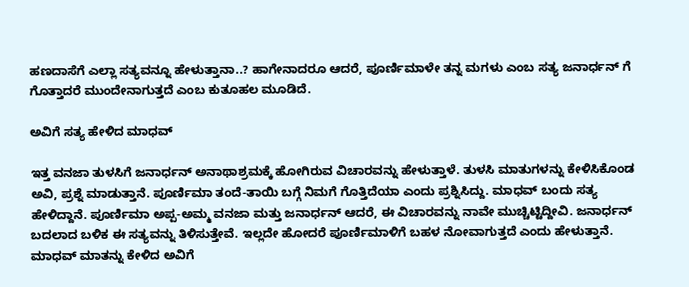ಹಣದಾಸೆಗೆ ಎಲ್ಲಾ ಸತ್ಯವನ್ನೂ ಹೇಳುತ್ತಾನಾ..? ಹಾಗೇನಾದರೂ ಆದರೆ, ಪೂರ್ಣಿಮಾಳೇ ತನ್ನ ಮಗಳು ಎಂಬ ಸತ್ಯ ಜನಾರ್ಧನ್ ಗೆ ಗೊತ್ತಾದರೆ ಮುಂದೇನಾಗುತ್ತದೆ ಎಂಬ ಕುತೂಹಲ ಮೂಡಿದೆ.

ಅವಿಗೆ ಸತ್ಯ ಹೇಳಿದ ಮಾಧವ್

ಇತ್ತ ವನಜಾ ತುಳಸಿಗೆ ಜನಾರ್ಧನ್ ಅನಾಥಾಶ್ರಮಕ್ಕೆ ಹೋಗಿರುವ ವಿಚಾರವನ್ನು ಹೇಳುತ್ತಾಳೆ. ತುಳಸಿ ಮಾತುಗಳನ್ನು ಕೇಳಿಸಿಕೊಂಡ ಅವಿ, ಪ್ರಶ್ನೆ ಮಾಡುತ್ತಾನೆ. ಪೂರ್ಣಿಮಾ ತಂದೆ-ತಾಯಿ ಬಗ್ಗೆ ನಿಮಗೆ ಗೊತ್ತಿದೆಯಾ ಎಂದು ಪ್ರಶ್ನಿಸಿದ್ದು. ಮಾಧವ್ ಬಂದು ಸತ್ಯ ಹೇಳಿದ್ದಾನೆ. ಪೂರ್ಣಿಮಾ ಅಪ್ಪ-ಅಮ್ಮ ವನಜಾ ಮತ್ತು ಜನಾರ್ಧನ್ ಆದರೆ, ಈ ವಿಚಾರವನ್ನು ನಾವೇ ಮುಚ್ಚಿಟ್ಟಿದ್ದೀವಿ. ಜನಾರ್ಧನ್ ಬದಲಾದ ಬಳಿಕ ಈ ಸತ್ಯವನ್ನು ತಿಳಿಸುತ್ತೇವೆ. ಇಲ್ಲದೇ ಹೋದರೆ ಪೂರ್ಣಿಮಾಳಿಗೆ ಬಹಳ ನೋವಾಗುತ್ತದೆ ಎಂದು ಹೇಳುತ್ತಾನೆ. ಮಾಧವ್ ಮಾತನ್ನು ಕೇಳಿದ ಅವಿಗೆ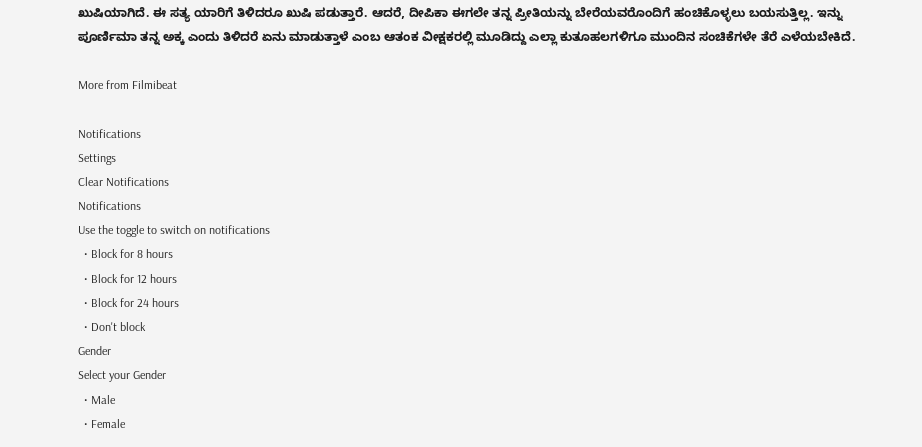ಖುಷಿಯಾಗಿದೆ. ಈ ಸತ್ಯ ಯಾರಿಗೆ ತಿಳಿದರೂ ಖುಷಿ ಪಡುತ್ತಾರೆ. ಆದರೆ, ದೀಪಿಕಾ ಈಗಲೇ ತನ್ನ ಪ್ರೀತಿಯನ್ನು ಬೇರೆಯವರೊಂದಿಗೆ ಹಂಚಿಕೊಳ್ಳಲು ಬಯಸುತ್ತಿಲ್ಲ. ಇನ್ನು ಪೂರ್ಣಿಮಾ ತನ್ನ ಅಕ್ಕ ಎಂದು ತಿಳಿದರೆ ಏನು ಮಾಡುತ್ತಾಳೆ ಎಂಬ ಆತಂಕ ವೀಕ್ಷಕರಲ್ಲಿ ಮೂಡಿದ್ದು ಎಲ್ಲಾ ಕುತೂಹಲಗಳಿಗೂ ಮುಂದಿನ ಸಂಚಿಕೆಗಳೇ ತೆರೆ ಎಳೆಯಬೇಕಿದೆ.

More from Filmibeat

Notifications
Settings
Clear Notifications
Notifications
Use the toggle to switch on notifications
  • Block for 8 hours
  • Block for 12 hours
  • Block for 24 hours
  • Don't block
Gender
Select your Gender
  • Male
  • Female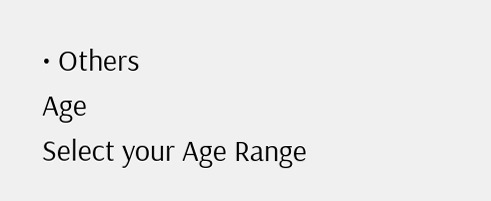• Others
Age
Select your Age Range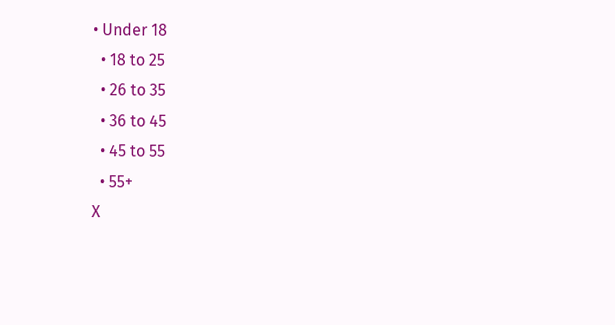• Under 18
  • 18 to 25
  • 26 to 35
  • 36 to 45
  • 45 to 55
  • 55+
X